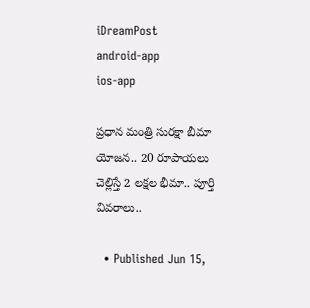iDreamPost
android-app
ios-app

ప్ర‌ధాన మంత్రి సుర‌క్షా బీమా యోజ‌న.. 20 రూపాయలు చెల్లిస్తే 2 లక్షల భీమా.. పూర్తి వివరాలు..

  • Published Jun 15,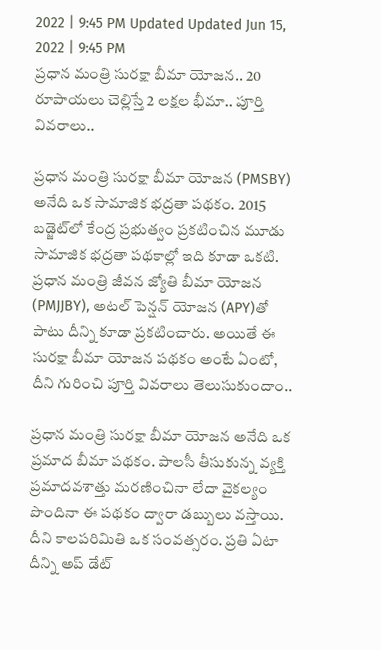2022 | 9:45 PM Updated Updated Jun 15, 2022 | 9:45 PM
ప్ర‌ధాన మంత్రి సుర‌క్షా బీమా యోజ‌న.. 20 రూపాయలు చెల్లిస్తే 2 లక్షల భీమా.. పూర్తి వివరాలు..

ప్ర‌ధాన మంత్రి సుర‌క్షా బీమా యోజ‌న (PMSBY) అనేది ఒక సామాజిక భ‌ద్ర‌తా ప‌థ‌కం. 2015 బ‌డ్జెట్‌లో కేంద్ర ప్ర‌భుత్వం ప్రకటించిన మూడు సామాజిక భద్రతా ప‌థ‌కాల్లో ఇది కూడా ఒక‌టి. ప్రధాన మంత్రి జీవన జ్యోతి బీమా యోజన (PMJJBY), అటల్ పెన్షన్ యోజన (APY)తో పాటు దీన్ని కూడా ప్రకటించారు. అయితే ఈ సురక్షా బీమా యోజన పథకం అంటే ఏంటో, దీని గురించి పూర్తి వివరాలు తెలుసుకుందాం..

ప్రధాన మంత్రి సురక్షా బీమా యోజన అనేది ఒక ప్రమాద బీమా పథ‌కం. పాల‌సీ తీసుకున్న వ్య‌క్తి ప్రమాదవ‌శాత్తు మరణించినా లేదా వైకల్యం పొందినా ఈ పథ‌కం ద్వారా డబ్బులు వస్తాయి. దీని కాలపరిమితి ఒక సంవత్సరం. ప్రతి ఏటా దీన్ని అప్ డేట్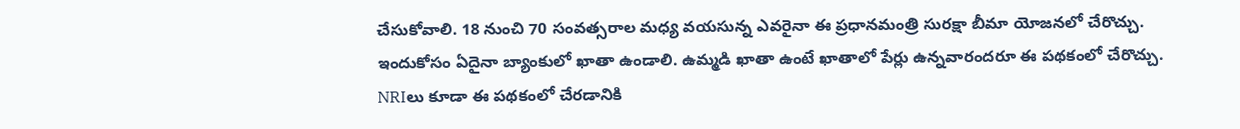చేసుకోవాలి. 18 నుంచి 70 సంవత్సరాల మధ్య వ‌య‌సున్న ఎవరైనా ఈ ప్ర‌ధాన‌మంత్రి సుర‌క్షా బీమా యోజ‌న‌లో చేరొచ్చు. ఇందుకోసం ఏదైనా బ్యాంకులో ఖాతా ఉండాలి. ఉమ్మడి ఖాతా ఉంటే ఖాతాలో పేర్లు ఉన్నవారందరూ ఈ పథ‌కంలో చేరొచ్చు. NRIలు కూడా ఈ పథకంలో చేరడానికి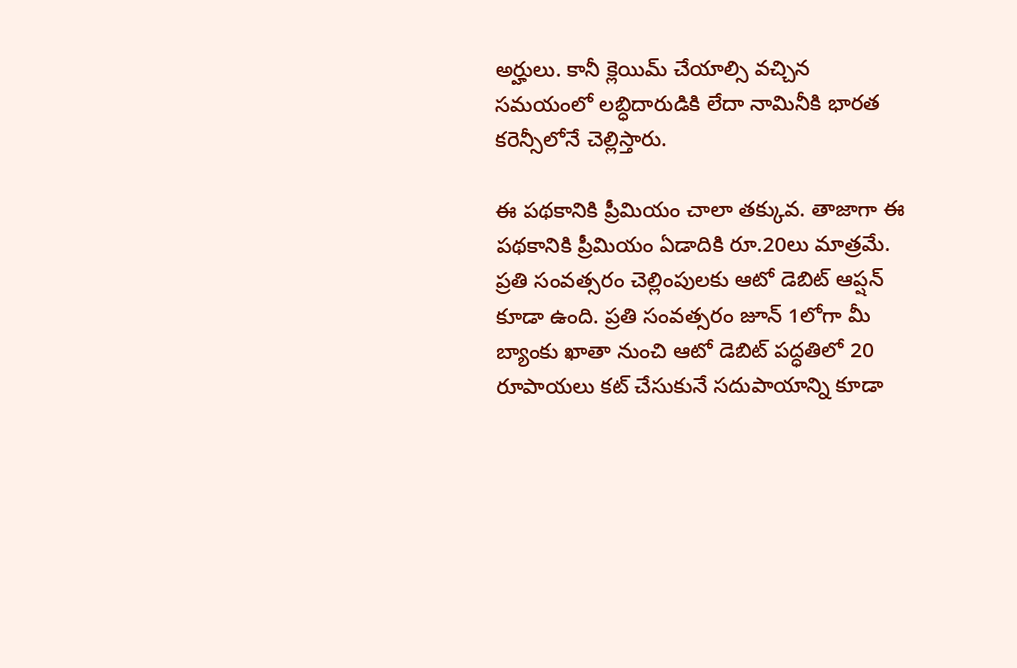అర్హులు. కానీ క్లెయిమ్ చేయాల్సి వచ్చిన సమయంలో లబ్ధిదారుడికి లేదా నామినీకి భారత కరెన్సీలోనే చెల్లిస్తారు.

ఈ పథ‌కానికి ప్రీమియం చాలా తక్కువ. తాజాగా ఈ పథకానికి ప్రీమియం ఏడాదికి రూ.20లు మాత్రమే. ప్రతి సంవత్సరం చెల్లింపుల‌కు ఆటో డెబిట్ ఆప్ష‌న్ కూడా ఉంది. ప్రతి సంవత్సరం జూన్ 1లోగా మీ బ్యాంకు ఖాతా నుంచి ఆటో డెబిట్ పద్ధతిలో 20 రూపాయలు కట్ చేసుకునే సదుపాయాన్ని కూడా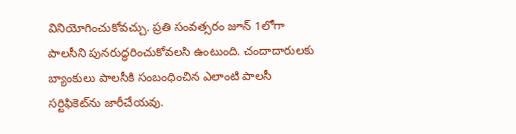వినియోగించుకోవచ్చు. ప్రతి సంవత్సరం జూన్ 1లోగా పాలసీని పునరుద్ధరించుకోవలసి ఉంటుంది. చందాదారులకు బ్యాంకులు పాలసీకి సంబంధించిన ఎలాంటి పాలసీ సర్టిఫికెట్‌ను జారీచేయవు.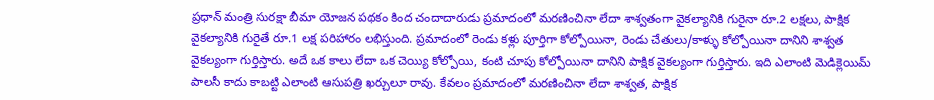ప్రధాన్ మంత్రి సురక్షా బీమా యోజన పథకం కింద చందాదారుడు ప్రమాదంలో మరణించినా లేదా శాశ్వతంగా వైకల్యానికి గురైనా రూ.2 లక్షలు, పాక్షిక వైకల్యానికి గురైతే రూ.1 లక్ష పరిహారం లభిస్తుంది. ప్రమాదంలో రెండు కళ్లు పూర్తిగా కోల్పోయినా, రెండు చేతులు/కాళ్ళు కోల్పోయినా దానిని శాశ్వత వైకల్యంగా గుర్తిస్తారు. అదే ఒక కాలు లేదా ఒక చెయ్యి కోల్పోయి, కంటి చూపు కోల్పోయినా దానిని పాక్షిక వైకల్యంగా గుర్తిస్తారు. ఇది ఎలాంటి మెడిక్లెయిమ్ పాల‌సీ కాదు కాబట్టి ఎలాంటి ఆసుపత్రి ఖర్చులూ రావు. కేవలం ప్రమాదంలో మరణించినా లేదా శాశ్వత, పాక్షిక‌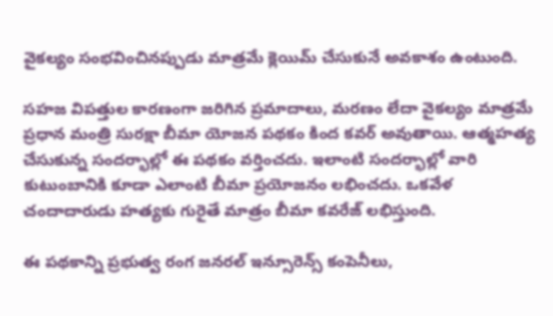వైకల్యం సంభవించినప్పుడు మాత్రమే క్లెయిమ్ చేసుకునే అవకాశం ఉంటుంది.

సహజ విపత్తుల కారణంగా జరిగిన ప్రమాదాలు, మరణం లేదా వైకల్యం మాత్రమే ప్రధాన మంత్రి సురక్షా బీమా యోజన పథకం కింద కవర్ అవుతాయి. ఆత్మహత్య చేసుకున్న సందర్భాల్లో ఈ పథ‌కం వర్తించదు. ఇలాంటి సందర్భాల్లో వారి కుటుంబానికి కూడా ఎలాంటి బీమా ప్రయోజనం ల‌భించ‌దు. ఒకవేళ చందాదారుడు హత్యకు గురైతే మాత్రం బీమా కవరేజ్ లభిస్తుంది.

ఈ పథ‌కాన్ని ప్ర‌భుత్వ రంగ జ‌న‌ర‌ల్ ఇన్సూరెన్స్ కంపెనీలు,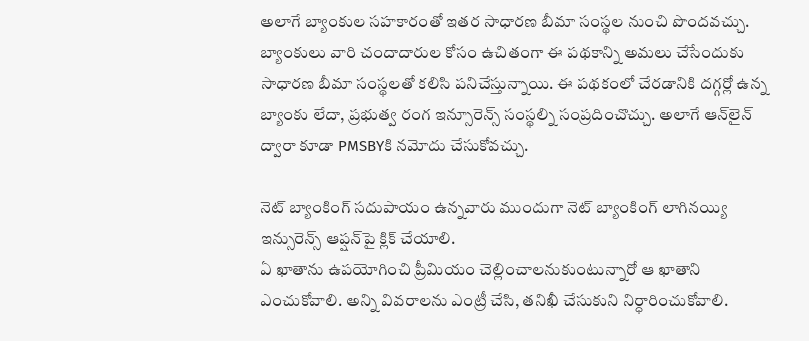అలాగే బ్యాంకుల సహకారంతో ఇతర సాధారణ బీమా సంస్థల నుంచి పొంద‌వ‌చ్చు. బ్యాంకులు వారి చందాదారుల కోసం ఉచితంగా ఈ పథ‌కాన్ని అమలు చేసేందుకు సాధారణ బీమా సంస్థలతో కలిసి పనిచేస్తున్నాయి. ఈ పథ‌కంలో చేరడానికి దగ్గర్లో ఉన్న బ్యాంకు లేదా, ప్రభుత్వ రంగ ఇన్సూరెన్స్ సంస్థల్ని సంప్రదించొచ్చు. అలాగే ఆన్‌లైన్ ద్వారా కూడా PMSBYకి న‌మోదు చేసుకోవచ్చు.

నెట్ బ్యాంకింగ్ స‌దుపాయం ఉన్న‌వారు ముందుగా నెట్ బ్యాంకింగ్ లాగినయ్యి ఇన్సురెన్స్ ఆప్ష‌న్‌పై క్లిక్ చేయాలి.
ఏ ఖాతాను ఉప‌యోగించి ప్రీమియం చెల్లించాలనుకుంటున్నారో ఆ ఖాతాని ఎంచుకోవాలి. అన్ని వివ‌రాల‌ను ఎంట్రీ చేసి, త‌నిఖీ చేసుకుని నిర్ధారించుకోవాలి.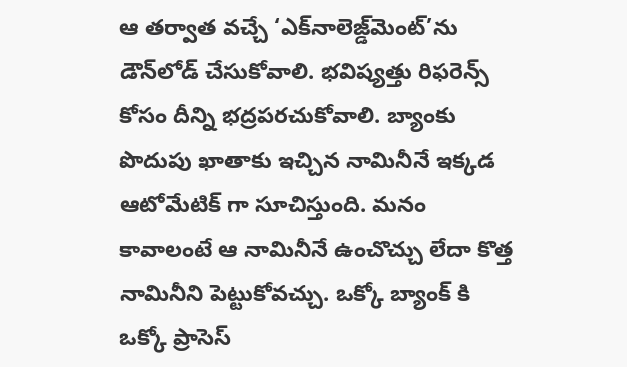ఆ తర్వాత వచ్చే ‘ఎక్‌నాలెజ్డ్‌మెంట్‌’ను డౌన్‌లోడ్ చేసుకోవాలి. భ‌విష్య‌త్తు రిఫ‌రెన్స్ కోసం దీన్ని భ‌ద్ర‌ప‌ర‌చుకోవాలి. బ్యాంకు పొదుపు ఖాతాకు ఇచ్చిన నామినీనే ఇక్క‌డ ఆటోమేటిక్ గా సూచిస్తుంది. మనం కావాలంటే ఆ నామినీనే ఉంచొచ్చు లేదా కొత్త నామినీని పెట్టుకోవచ్చు. ఒక్కో బ్యాంక్ కి ఒక్కో ప్రాసెస్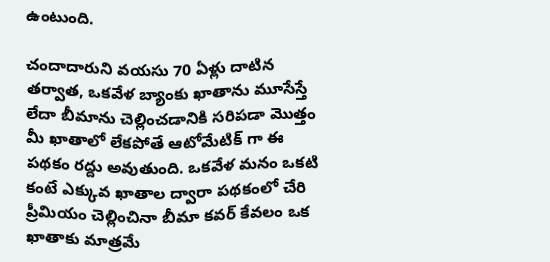ఉంటుంది.

చందాదారుని వ‌య‌సు 70 ఏళ్లు దాటిన తర్వాత, ఒకవేళ బ్యాంకు ఖాతాను మూసేస్తే లేదా బీమాను చెల్లించడానికి సరిపడా మొత్తం మీ ఖాతాలో లేకపోతే ఆటోమేటిక్ గా ఈ పథకం రద్దు అవుతుంది. ఒకవేళ మనం ఒకటి కంటే ఎక్కువ ఖాతాల ద్వారా పథ‌కంలో చేరి ప్రీమియం చెల్లించినా బీమా కవర్ కేవలం ఒక ఖాతాకు మాత్రమే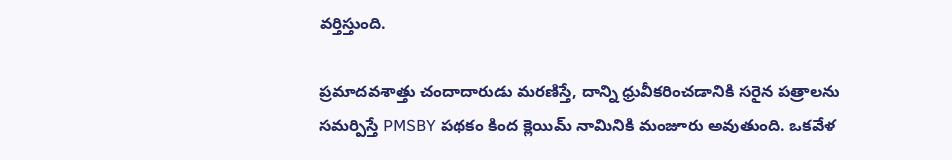వర్తిస్తుంది.

ప్రమాదవశాత్తు చందాదారుడు మరణిస్తే, దాన్ని ధ్రువీకరించడానికి సరైన పత్రాలను సమర్పిస్తే PMSBY పథకం కింద క్లెయిమ్ నామినికి మంజూరు అవుతుంది. ఒకవేళ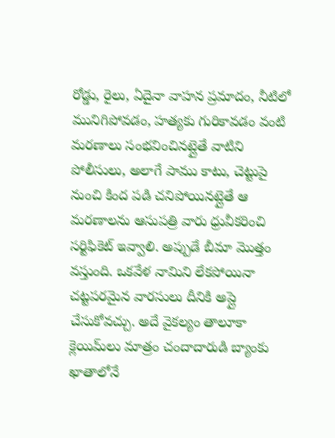రోడ్డు, రైలు, ఏదైనా వాహన ప్రమాదం, నీటిలో మునిగిపోవడం, హత్యకు గురికావ‌డం వంటి మరణాలు సంభవించినట్లైతే వాటిని పోలీసులు, అలాగే పాము కాటు, చెట్టుపై నుంచి కింద పడి చనిపోయినట్లైతే ఆ మరణాలను ఆసుపత్రి వారు ధ్రువీక‌రించి సర్టిఫికెట్ ఇవ్వాలి. అప్పుడే బీమా మొత్తం వస్తుంది. ఒకవేళ నామిని లేకపోయినా చట్టపరమైన వారసులు దీనికి అప్లై చేసుకోవచ్చు. అదే వైకల్యం తాలూకా క్లెయిమ్‌లు మాత్రం చందాదారుడి బ్యాంకు ఖాతాలోనే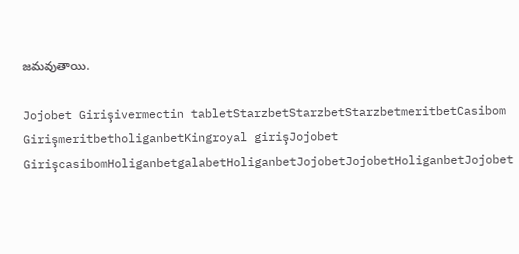జమవుతాయి.

Jojobet Girişivermectin tabletStarzbetStarzbetStarzbetmeritbetCasibom GirişmeritbetholiganbetKingroyal girişJojobet GirişcasibomHoliganbetgalabetHoliganbetJojobetJojobetHoliganbetJojobet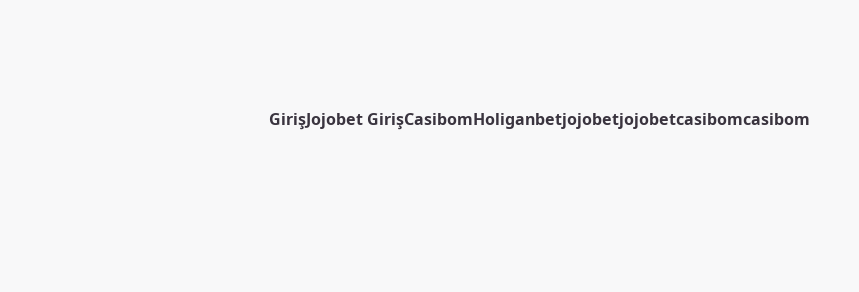GirişJojobet GirişCasibomHoliganbetjojobetjojobetcasibomcasibom